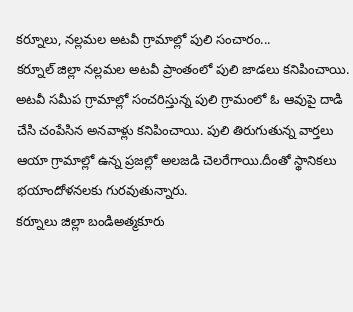కర్నూలు, నల్లమల అటవీ గ్రామాల్లో పులి సంచారం...
కర్నూల్ జిల్లా నల్లమల అటవీ ప్రాంతంలో పులి జాడలు కనిపించాయి. అటవీ సమీప గ్రామాల్లో సంచరిస్తున్న పులి గ్రామంలో ఓ ఆవుపై దాడి చేసి చంపేసిన అనవాళ్లు కనిపించాయి. పులి తిరుగుతున్న వార్తలు ఆయా గ్రామాల్లో ఉన్న ప్రజల్లో అలజడి చెలరేగాయి.దీంతో స్థానికలు భయాందోళనలకు గురవుతున్నారు.
కర్నూలు జిల్లా బండిఅత్మకూరు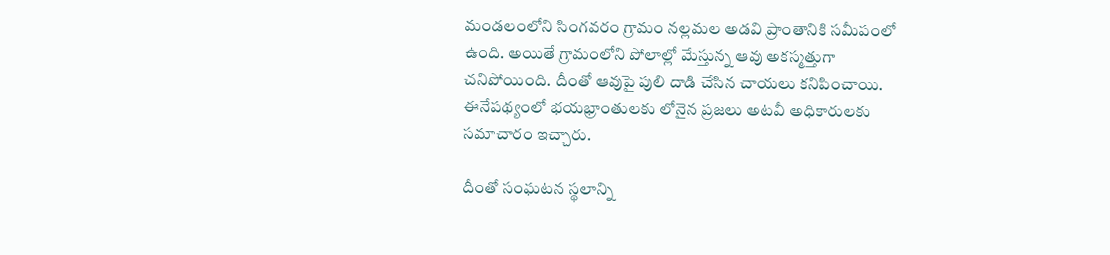మండలంలోని సింగవరం గ్రామం నల్లమల అడవి ప్రాంతానికి సమీపంలో ఉంది. అయితే గ్రామంలోని పోలాల్లో మేస్తున్న ఆవు అకస్మత్తుగా చనిపోయింది. దీంతో ఆవుపై పులి దాడి చేసిన చాయలు కనిపించాయి. ఈనేపథ్యంలో భయభ్రాంతులకు లోనైన ప్రజలు అటవీ అధికారులకు సమాచారం ఇచ్చారు.

దీంతో సంఘటన స్థలాన్ని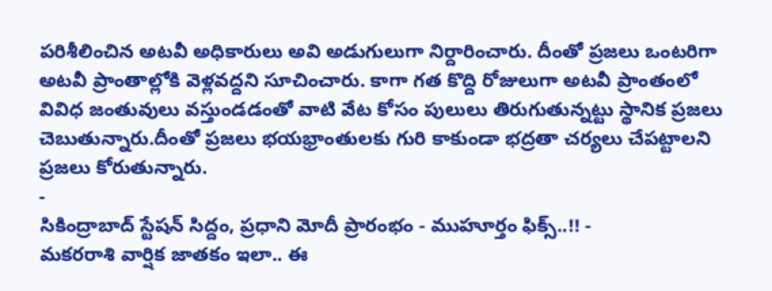పరిశీలించిన అటవీ అధికారులు అవి అడుగులుగా నిర్దారించారు. దీంతో ప్రజలు ఒంటరిగా అటవీ ప్రాంతాల్లోకి వెళ్లవద్దని సూచించారు. కాగా గత కొద్ది రోజులుగా అటవీ ప్రాంతంలో వివిధ జంతువులు వస్తుండడంతో వాటి వేట కోసం పులులు తిరుగుతున్నట్టు స్థానిక ప్రజలు చెబుతున్నారు.దీంతో ప్రజలు భయభ్రాంతులకు గురి కాకుండా భద్రతా చర్యలు చేపట్టాలని ప్రజలు కోరుతున్నారు.
-
సికింద్రాబాద్ స్టేషన్ సిద్దం, ప్రధాని మోదీ ప్రారంభం - ముహూర్తం ఫిక్స్..!! -
మకరరాశి వార్షిక జాతకం ఇలా.. ఈ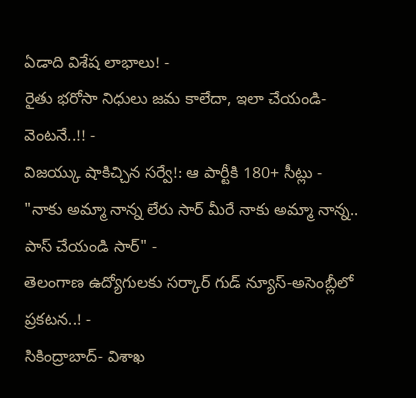ఏడాది విశేష లాభాలు! -
రైతు భరోసా నిధులు జమ కాలేదా, ఇలా చేయండి- వెంటనే..!! -
విజయ్కు షాకిచ్చిన సర్వే!: ఆ పార్టీకి 180+ సీట్లు -
"నాకు అమ్మా నాన్న లేరు సార్ మీరే నాకు అమ్మా నాన్న.. పాస్ చేయండి సార్" -
తెలంగాణ ఉద్యోగులకు సర్కార్ గుడ్ న్యూస్-అసెంబ్లీలో ప్రకటన..! -
సికింద్రాబాద్- విశాఖ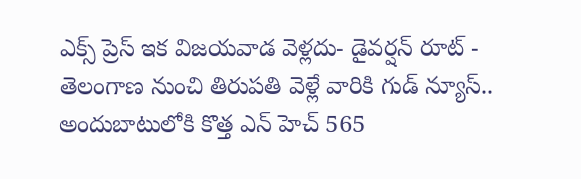ఎక్స్ ప్రెస్ ఇక విజయవాడ వెళ్లదు- డైవర్షన్ రూట్ -
తెలంగాణ నుంచి తిరుపతి వెళ్లే వారికి గుడ్ న్యూస్.. అందుబాటులోకి కొత్త ఎన్ హెచ్ 565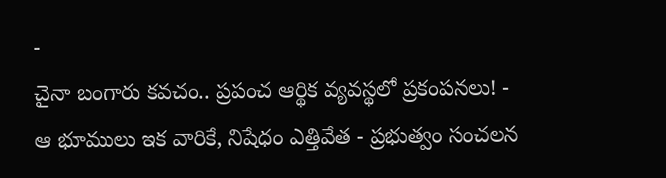-
చైనా బంగారు కవచం.. ప్రపంచ ఆర్థిక వ్యవస్థలో ప్రకంపనలు! -
ఆ భూములు ఇక వారికే, నిషేధం ఎత్తివేత - ప్రభుత్వం సంచలన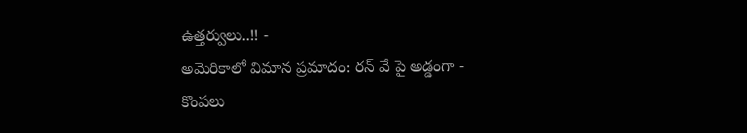ఉత్తర్వులు..!! -
అమెరికాలో విమాన ప్రమాదం: రన్ వే పై అడ్డంగా -
కొంపలు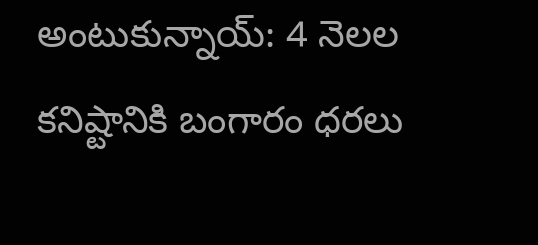అంటుకున్నాయ్: 4 నెలల కనిష్టానికి బంగారం ధరలు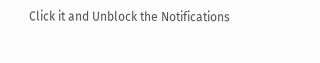Click it and Unblock the Notifications